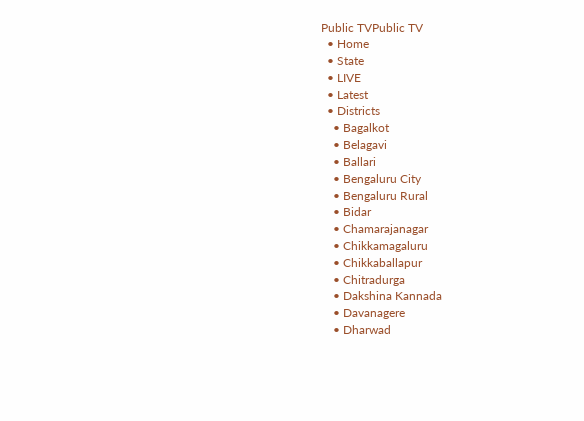Public TVPublic TV
  • Home
  • State
  • LIVE
  • Latest
  • Districts
    • Bagalkot
    • Belagavi
    • Ballari
    • Bengaluru City
    • Bengaluru Rural
    • Bidar
    • Chamarajanagar
    • Chikkamagaluru
    • Chikkaballapur
    • Chitradurga
    • Dakshina Kannada
    • Davanagere
    • Dharwad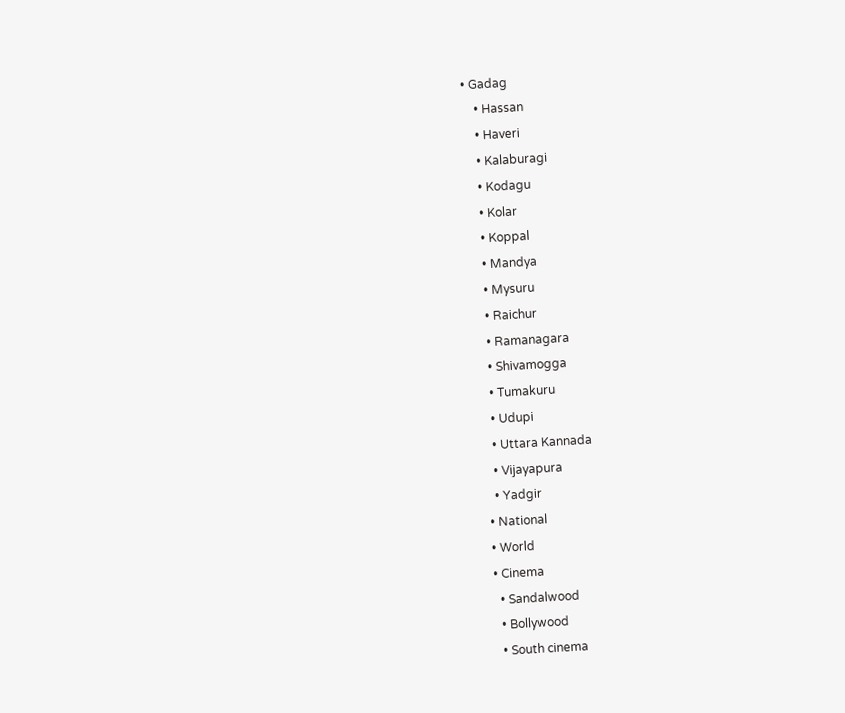• Gadag
    • Hassan
    • Haveri
    • Kalaburagi
    • Kodagu
    • Kolar
    • Koppal
    • Mandya
    • Mysuru
    • Raichur
    • Ramanagara
    • Shivamogga
    • Tumakuru
    • Udupi
    • Uttara Kannada
    • Vijayapura
    • Yadgir
  • National
  • World
  • Cinema
    • Sandalwood
    • Bollywood
    • South cinema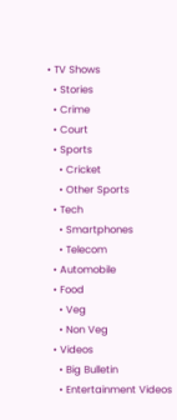• TV Shows
  • Stories
  • Crime
  • Court
  • Sports
    • Cricket
    • Other Sports
  • Tech
    • Smartphones
    • Telecom
  • Automobile
  • Food
    • Veg
    • Non Veg
  • Videos
    • Big Bulletin
    • Entertainment Videos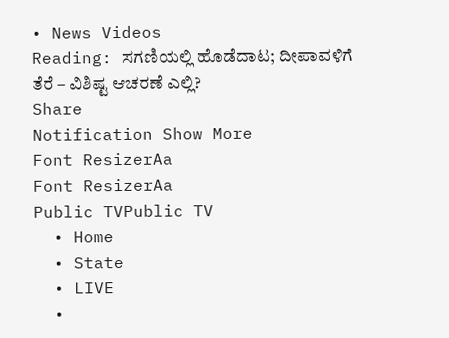• News Videos
Reading: ಸಗಣಿಯಲ್ಲಿ ಹೊಡೆದಾಟ; ದೀಪಾವಳಿಗೆ ತೆರೆ – ವಿಶಿಷ್ಟ ಆಚರಣೆ ಎಲ್ಲಿ?
Share
Notification Show More
Font ResizerAa
Font ResizerAa
Public TVPublic TV
  • Home
  • State
  • LIVE
  •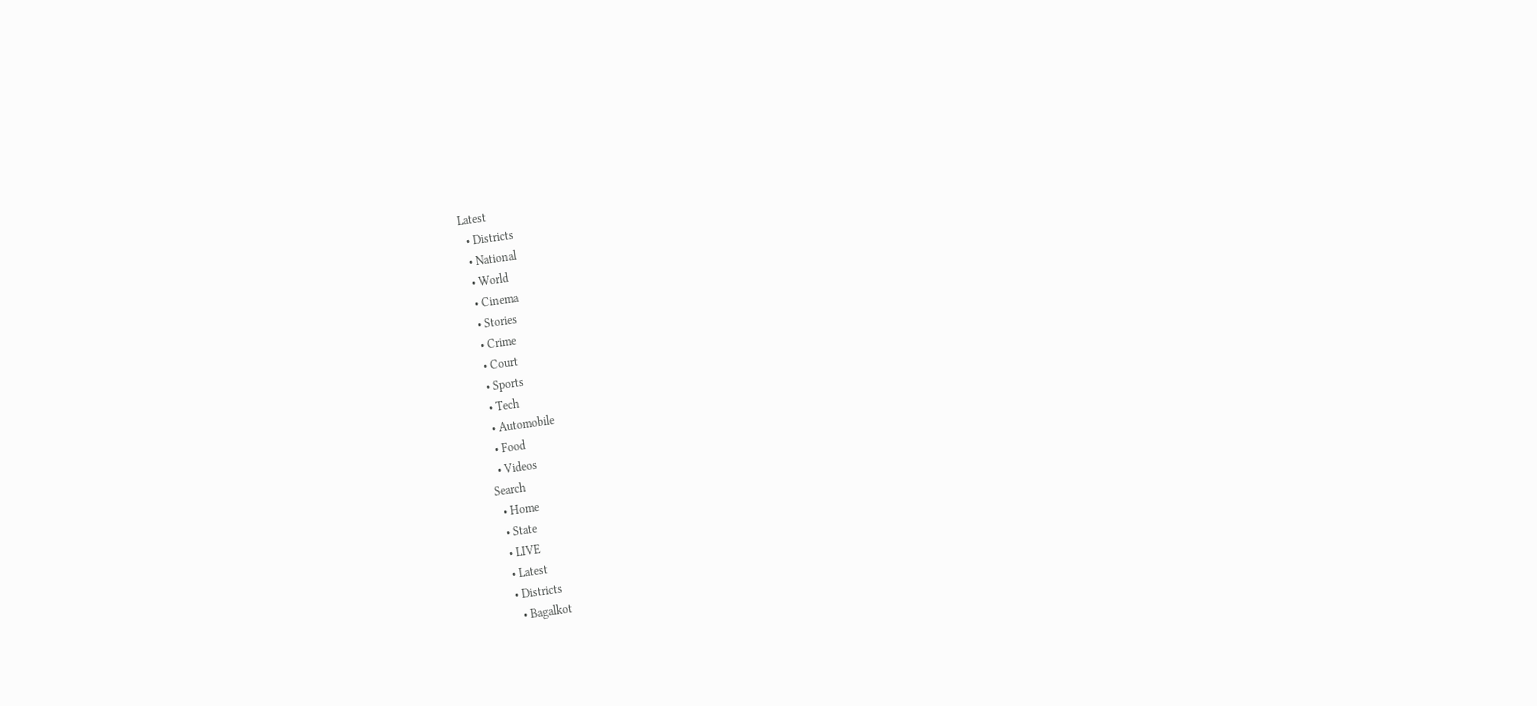Latest
  • Districts
  • National
  • World
  • Cinema
  • Stories
  • Crime
  • Court
  • Sports
  • Tech
  • Automobile
  • Food
  • Videos
Search
  • Home
  • State
  • LIVE
  • Latest
  • Districts
    • Bagalkot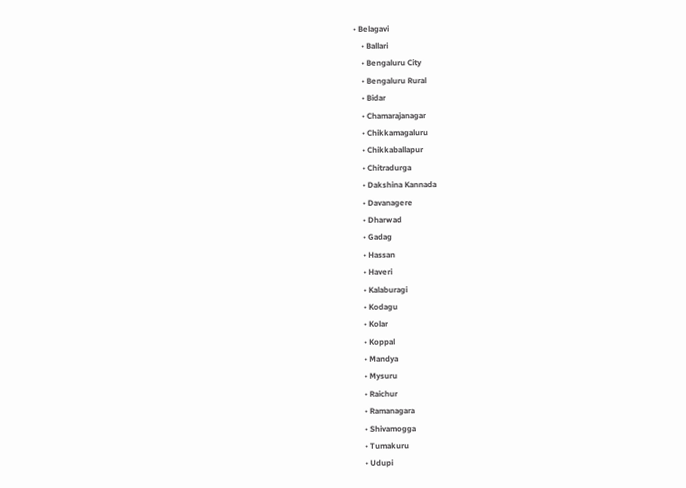• Belagavi
    • Ballari
    • Bengaluru City
    • Bengaluru Rural
    • Bidar
    • Chamarajanagar
    • Chikkamagaluru
    • Chikkaballapur
    • Chitradurga
    • Dakshina Kannada
    • Davanagere
    • Dharwad
    • Gadag
    • Hassan
    • Haveri
    • Kalaburagi
    • Kodagu
    • Kolar
    • Koppal
    • Mandya
    • Mysuru
    • Raichur
    • Ramanagara
    • Shivamogga
    • Tumakuru
    • Udupi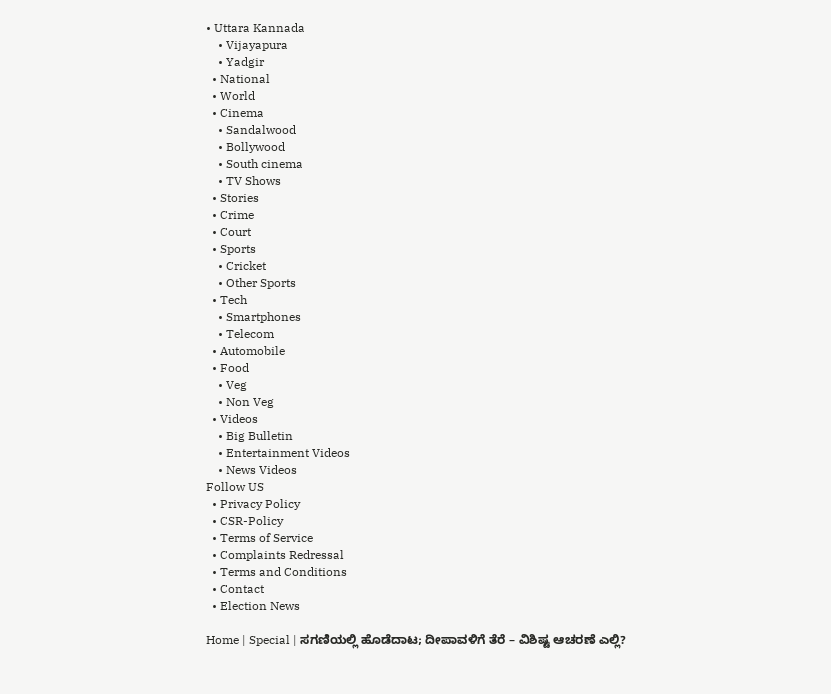• Uttara Kannada
    • Vijayapura
    • Yadgir
  • National
  • World
  • Cinema
    • Sandalwood
    • Bollywood
    • South cinema
    • TV Shows
  • Stories
  • Crime
  • Court
  • Sports
    • Cricket
    • Other Sports
  • Tech
    • Smartphones
    • Telecom
  • Automobile
  • Food
    • Veg
    • Non Veg
  • Videos
    • Big Bulletin
    • Entertainment Videos
    • News Videos
Follow US
  • Privacy Policy
  • CSR-Policy
  • Terms of Service
  • Complaints Redressal
  • Terms and Conditions
  • Contact
  • Election News

Home | Special | ಸಗಣಿಯಲ್ಲಿ ಹೊಡೆದಾಟ; ದೀಪಾವಳಿಗೆ ತೆರೆ – ವಿಶಿಷ್ಟ ಆಚರಣೆ ಎಲ್ಲಿ?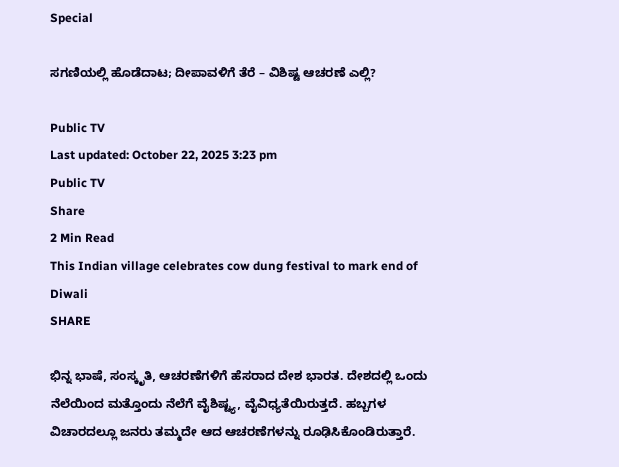Special

ಸಗಣಿಯಲ್ಲಿ ಹೊಡೆದಾಟ; ದೀಪಾವಳಿಗೆ ತೆರೆ – ವಿಶಿಷ್ಟ ಆಚರಣೆ ಎಲ್ಲಿ?

Public TV
Last updated: October 22, 2025 3:23 pm
Public TV
Share
2 Min Read
This Indian village celebrates cow dung festival to mark end of Diwali
SHARE

ಭಿನ್ನ ಭಾಷೆ, ಸಂಸ್ಕೃತಿ, ಆಚರಣೆಗಳಿಗೆ ಹೆಸರಾದ ದೇಶ ಭಾರತ. ದೇಶದಲ್ಲಿ ಒಂದು ನೆಲೆಯಿಂದ ಮತ್ತೊಂದು ನೆಲೆಗೆ ವೈಶಿಷ್ಟ್ಯ, ವೈವಿಧ್ಯತೆಯಿರುತ್ತದೆ. ಹಬ್ಬಗಳ ವಿಚಾರದಲ್ಲೂ ಜನರು ತಮ್ಮದೇ ಆದ ಆಚರಣೆಗಳನ್ನು ರೂಢಿಸಿಕೊಂಡಿರುತ್ತಾರೆ.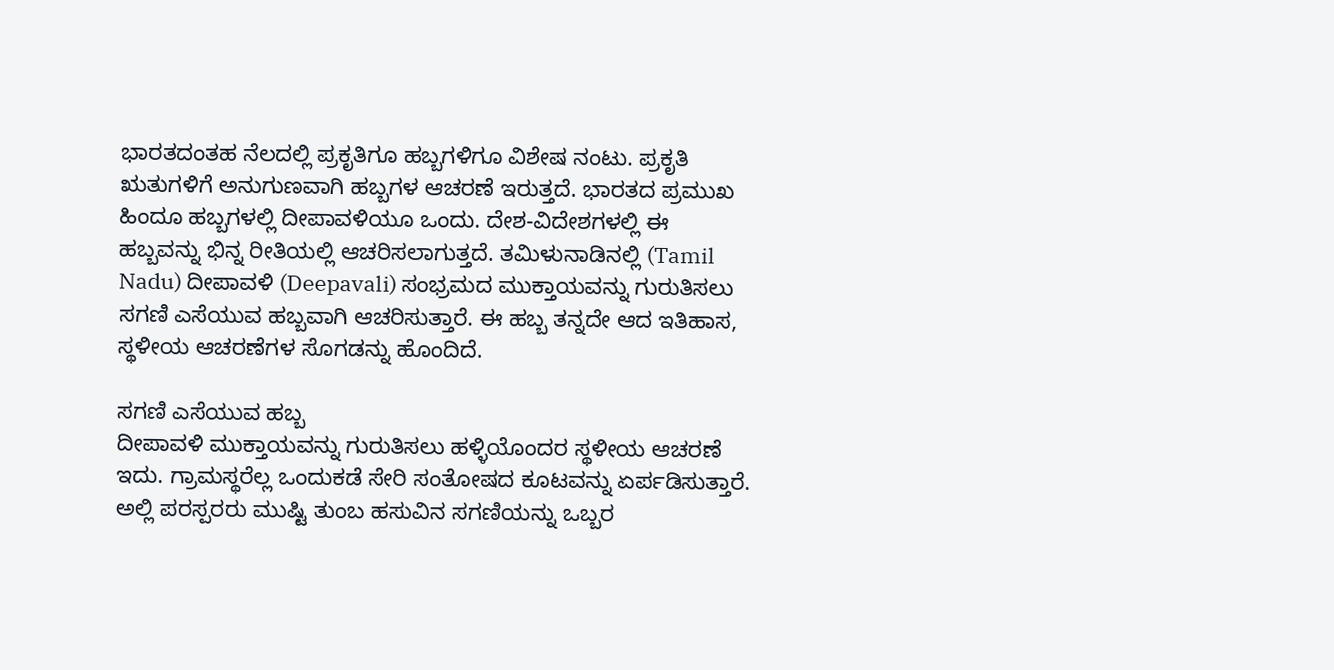ಭಾರತದಂತಹ ನೆಲದಲ್ಲಿ ಪ್ರಕೃತಿಗೂ ಹಬ್ಬಗಳಿಗೂ ವಿಶೇಷ ನಂಟು. ಪ್ರಕೃತಿ ಋತುಗಳಿಗೆ ಅನುಗುಣವಾಗಿ ಹಬ್ಬಗಳ ಆಚರಣೆ ಇರುತ್ತದೆ. ಭಾರತದ ಪ್ರಮುಖ ಹಿಂದೂ ಹಬ್ಬಗಳಲ್ಲಿ ದೀಪಾವಳಿಯೂ ಒಂದು. ದೇಶ-ವಿದೇಶಗಳಲ್ಲಿ ಈ ಹಬ್ಬವನ್ನು ಭಿನ್ನ ರೀತಿಯಲ್ಲಿ ಆಚರಿಸಲಾಗುತ್ತದೆ. ತಮಿಳುನಾಡಿನಲ್ಲಿ (Tamil Nadu) ದೀಪಾವಳಿ (Deepavali) ಸಂಭ್ರಮದ ಮುಕ್ತಾಯವನ್ನು ಗುರುತಿಸಲು ಸಗಣಿ ಎಸೆಯುವ ಹಬ್ಬವಾಗಿ ಆಚರಿಸುತ್ತಾರೆ. ಈ ಹಬ್ಬ ತನ್ನದೇ ಆದ ಇತಿಹಾಸ, ಸ್ಥಳೀಯ ಆಚರಣೆಗಳ ಸೊಗಡನ್ನು ಹೊಂದಿದೆ.

ಸಗಣಿ ಎಸೆಯುವ ಹಬ್ಬ
ದೀಪಾವಳಿ ಮುಕ್ತಾಯವನ್ನು ಗುರುತಿಸಲು ಹಳ್ಳಿಯೊಂದರ ಸ್ಥಳೀಯ ಆಚರಣೆ ಇದು. ಗ್ರಾಮಸ್ಥರೆಲ್ಲ ಒಂದುಕಡೆ ಸೇರಿ ಸಂತೋಷದ ಕೂಟವನ್ನು ಏರ್ಪಡಿಸುತ್ತಾರೆ. ಅಲ್ಲಿ ಪರಸ್ಪರರು ಮುಷ್ಟಿ ತುಂಬ ಹಸುವಿನ ಸಗಣಿಯನ್ನು ಒಬ್ಬರ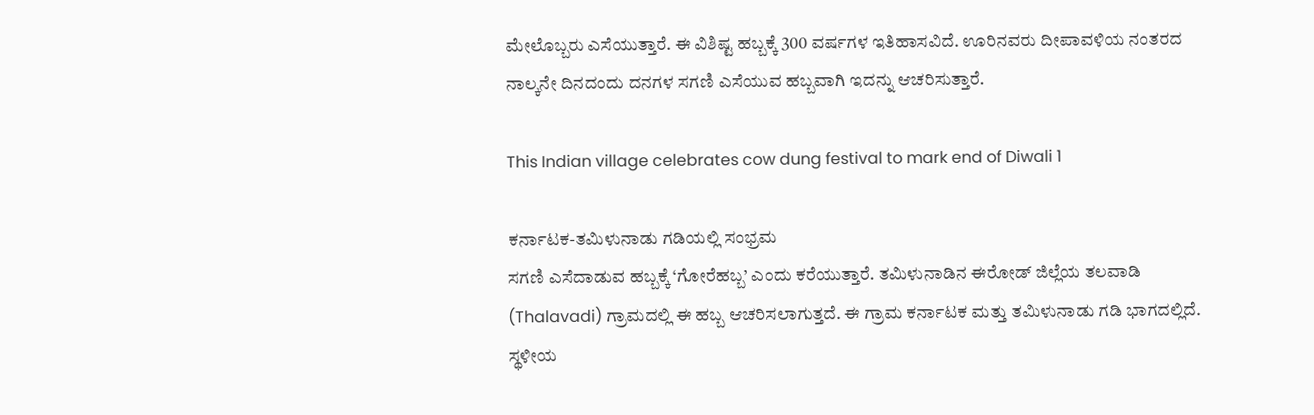ಮೇಲೊಬ್ಬರು ಎಸೆಯುತ್ತಾರೆ. ಈ ವಿಶಿಷ್ಟ ಹಬ್ಬಕ್ಕೆ 300 ವರ್ಷಗಳ ಇತಿಹಾಸವಿದೆ. ಊರಿನವರು ದೀಪಾವಳಿಯ ನಂತರದ ನಾಲ್ಕನೇ ದಿನದಂದು ದನಗಳ ಸಗಣಿ ಎಸೆಯುವ ಹಬ್ಬವಾಗಿ ಇದನ್ನು ಆಚರಿಸುತ್ತಾರೆ.

This Indian village celebrates cow dung festival to mark end of Diwali 1

ಕರ್ನಾಟಕ-ತಮಿಳುನಾಡು ಗಡಿಯಲ್ಲಿ ಸಂಭ್ರಮ
ಸಗಣಿ ಎಸೆದಾಡುವ ಹಬ್ಬಕ್ಕೆ ‘ಗೋರೆಹಬ್ಬ’ ಎಂದು ಕರೆಯುತ್ತಾರೆ. ತಮಿಳುನಾಡಿನ ಈರೋಡ್ ಜಿಲ್ಲೆಯ ತಲವಾಡಿ (Thalavadi) ಗ್ರಾಮದಲ್ಲಿ ಈ ಹಬ್ಬ ಆಚರಿಸಲಾಗುತ್ತದೆ. ಈ ಗ್ರಾಮ ಕರ್ನಾಟಕ ಮತ್ತು ತಮಿಳುನಾಡು ಗಡಿ ಭಾಗದಲ್ಲಿದೆ. ಸ್ಥಳೀಯ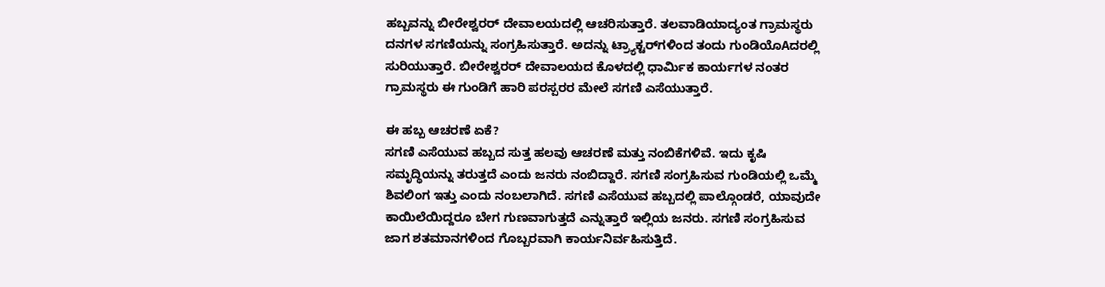ಹಬ್ಬವನ್ನು ಬೀರೇಶ್ವರರ್ ದೇವಾಲಯದಲ್ಲಿ ಆಚರಿಸುತ್ತಾರೆ. ತಲವಾಡಿಯಾದ್ಯಂತ ಗ್ರಾಮಸ್ಥರು ದನಗಳ ಸಗಣಿಯನ್ನು ಸಂಗ್ರಹಿಸುತ್ತಾರೆ. ಅದನ್ನು ಟ್ರ್ಯಾಕ್ಟರ್‌ಗಳಿಂದ ತಂದು ಗುಂಡಿಯೊAದರಲ್ಲಿ ಸುರಿಯುತ್ತಾರೆ. ಬೀರೇಶ್ವರರ್ ದೇವಾಲಯದ ಕೊಳದಲ್ಲಿ ಧಾರ್ಮಿಕ ಕಾರ್ಯಗಳ ನಂತರ ಗ್ರಾಮಸ್ಥರು ಈ ಗುಂಡಿಗೆ ಹಾರಿ ಪರಸ್ಪರರ ಮೇಲೆ ಸಗಣಿ ಎಸೆಯುತ್ತಾರೆ.

ಈ ಹಬ್ಬ ಆಚರಣೆ ಏಕೆ?
ಸಗಣಿ ಎಸೆಯುವ ಹಬ್ಬದ ಸುತ್ತ ಹಲವು ಆಚರಣೆ ಮತ್ತು ನಂಬಿಕೆಗಳಿವೆ. ಇದು ಕೃಷಿ ಸಮೃದ್ಧಿಯನ್ನು ತರುತ್ತದೆ ಎಂದು ಜನರು ನಂಬಿದ್ದಾರೆ. ಸಗಣಿ ಸಂಗ್ರಹಿಸುವ ಗುಂಡಿಯಲ್ಲಿ ಒಮ್ಮೆ ಶಿವಲಿಂಗ ಇತ್ತು ಎಂದು ನಂಬಲಾಗಿದೆ. ಸಗಣಿ ಎಸೆಯುವ ಹಬ್ಬದಲ್ಲಿ ಪಾಲ್ಗೊಂಡರೆ, ಯಾವುದೇ ಕಾಯಿಲೆಯಿದ್ದರೂ ಬೇಗ ಗುಣವಾಗುತ್ತದೆ ಎನ್ನುತ್ತಾರೆ ಇಲ್ಲಿಯ ಜನರು. ಸಗಣಿ ಸಂಗ್ರಹಿಸುವ ಜಾಗ ಶತಮಾನಗಳಿಂದ ಗೊಬ್ಬರವಾಗಿ ಕಾರ್ಯನಿರ್ವಹಿಸುತ್ತಿದೆ.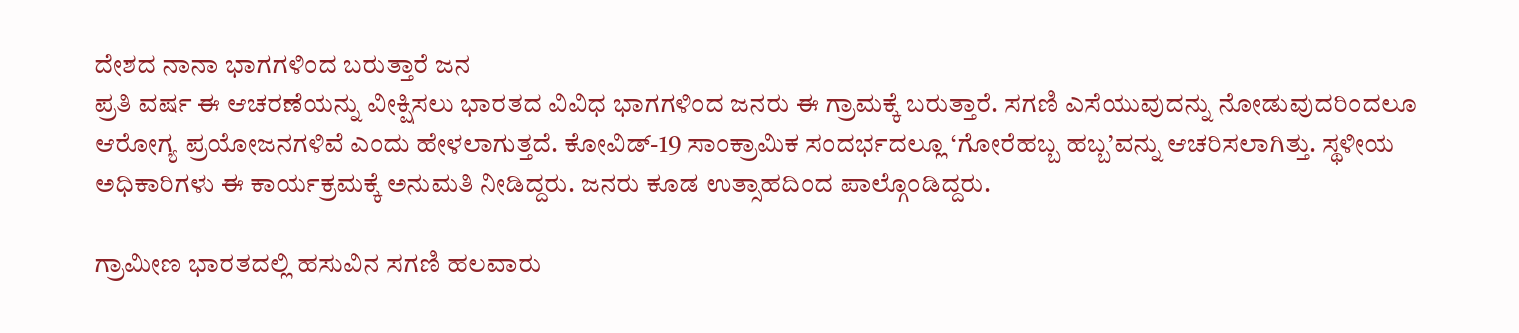ದೇಶದ ನಾನಾ ಭಾಗಗಳಿಂದ ಬರುತ್ತಾರೆ ಜನ
ಪ್ರತಿ ವರ್ಷ ಈ ಆಚರಣೆಯನ್ನು ವೀಕ್ಷಿಸಲು ಭಾರತದ ವಿವಿಧ ಭಾಗಗಳಿಂದ ಜನರು ಈ ಗ್ರಾಮಕ್ಕೆ ಬರುತ್ತಾರೆ. ಸಗಣಿ ಎಸೆಯುವುದನ್ನು ನೋಡುವುದರಿಂದಲೂ ಆರೋಗ್ಯ ಪ್ರಯೋಜನಗಳಿವೆ ಎಂದು ಹೇಳಲಾಗುತ್ತದೆ. ಕೋವಿಡ್-19 ಸಾಂಕ್ರಾಮಿಕ ಸಂದರ್ಭದಲ್ಲೂ ‘ಗೋರೆಹಬ್ಬ ಹಬ್ಬ’ವನ್ನು ಆಚರಿಸಲಾಗಿತ್ತು. ಸ್ಥಳೀಯ ಅಧಿಕಾರಿಗಳು ಈ ಕಾರ್ಯಕ್ರಮಕ್ಕೆ ಅನುಮತಿ ನೀಡಿದ್ದರು. ಜನರು ಕೂಡ ಉತ್ಸಾಹದಿಂದ ಪಾಲ್ಗೊಂಡಿದ್ದರು.

ಗ್ರಾಮೀಣ ಭಾರತದಲ್ಲಿ ಹಸುವಿನ ಸಗಣಿ ಹಲವಾರು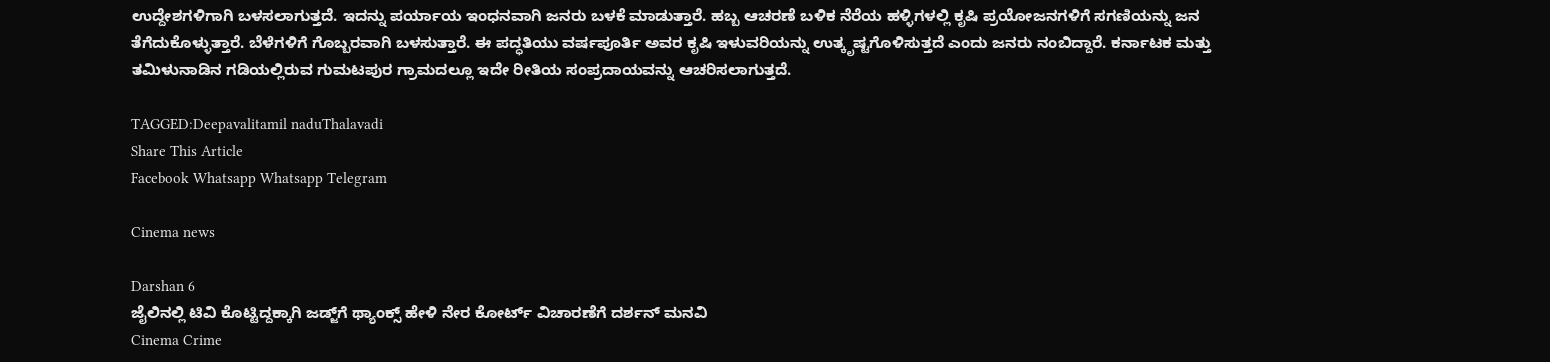ಉದ್ದೇಶಗಳಿಗಾಗಿ ಬಳಸಲಾಗುತ್ತದೆ. ಇದನ್ನು ಪರ್ಯಾಯ ಇಂಧನವಾಗಿ ಜನರು ಬಳಕೆ ಮಾಡುತ್ತಾರೆ. ಹಬ್ಬ ಆಚರಣೆ ಬಳಿಕ ನೆರೆಯ ಹಳ್ಳಿಗಳಲ್ಲಿ ಕೃಷಿ ಪ್ರಯೋಜನಗಳಿಗೆ ಸಗಣಿಯನ್ನು ಜನ ತೆಗೆದುಕೊಳ್ಳುತ್ತಾರೆ. ಬೆಳೆಗಳಿಗೆ ಗೊಬ್ಬರವಾಗಿ ಬಳಸುತ್ತಾರೆ. ಈ ಪದ್ಧತಿಯು ವರ್ಷಪೂರ್ತಿ ಅವರ ಕೃಷಿ ಇಳುವರಿಯನ್ನು ಉತ್ಕೃಷ್ಟಗೊಳಿಸುತ್ತದೆ ಎಂದು ಜನರು ನಂಬಿದ್ದಾರೆ. ಕರ್ನಾಟಕ ಮತ್ತು ತಮಿಳುನಾಡಿನ ಗಡಿಯಲ್ಲಿರುವ ಗುಮಟಪುರ ಗ್ರಾಮದಲ್ಲೂ ಇದೇ ರೀತಿಯ ಸಂಪ್ರದಾಯವನ್ನು ಆಚರಿಸಲಾಗುತ್ತದೆ.

TAGGED:Deepavalitamil naduThalavadi
Share This Article
Facebook Whatsapp Whatsapp Telegram

Cinema news

Darshan 6
ಜೈಲಿನಲ್ಲಿ ಟಿವಿ ಕೊಟ್ಟಿದ್ದಕ್ಕಾಗಿ ಜಡ್ಜ್‌ಗೆ ಥ್ಯಾಂಕ್ಸ್‌ ಹೇಳಿ ನೇರ ಕೋರ್ಟ್ ವಿಚಾರಣೆಗೆ ದರ್ಶನ್‌ ಮನವಿ
Cinema Crime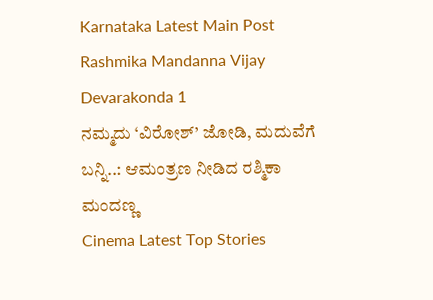Karnataka Latest Main Post
Rashmika Mandanna Vijay Devarakonda 1
ನಮ್ಮದು ‘ವಿರೋಶ್‌’ ಜೋಡಿ, ಮದುವೆಗೆ ಬನ್ನಿ..: ಆಮಂತ್ರಣ ನೀಡಿದ ರಶ್ಮಿಕಾ ಮಂದಣ್ಣ
Cinema Latest Top Stories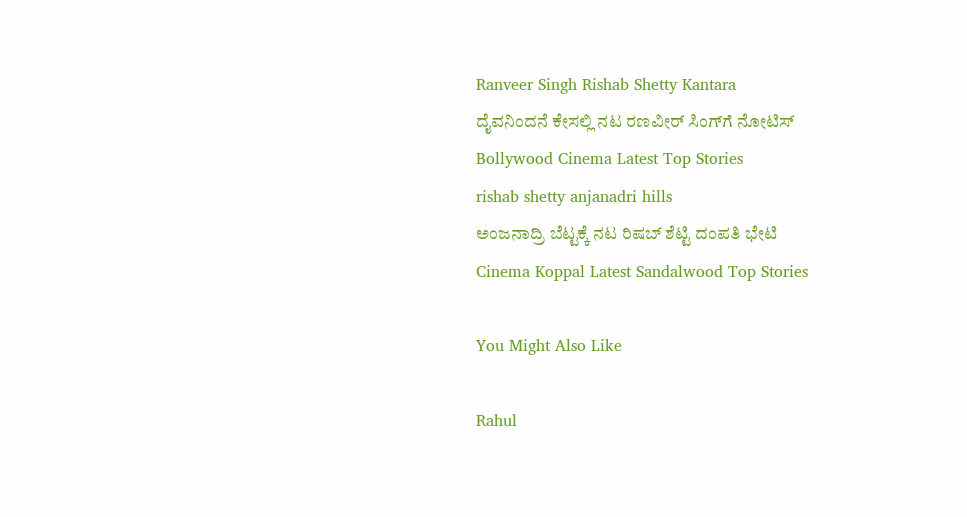Ranveer Singh Rishab Shetty Kantara
ದೈವನಿಂದನೆ ಕೇಸಲ್ಲಿ ನಟ ರಣವೀರ್ ಸಿಂಗ್‌ಗೆ ನೋಟಿಸ್
Bollywood Cinema Latest Top Stories
rishab shetty anjanadri hills
ಅಂಜನಾದ್ರಿ ಬೆಟ್ಟಕ್ಕೆ ನಟ ರಿಷಬ್‌ ಶೆಟ್ಟಿ ದಂಪತಿ ಭೇಟಿ‌
Cinema Koppal Latest Sandalwood Top Stories

You Might Also Like

Rahul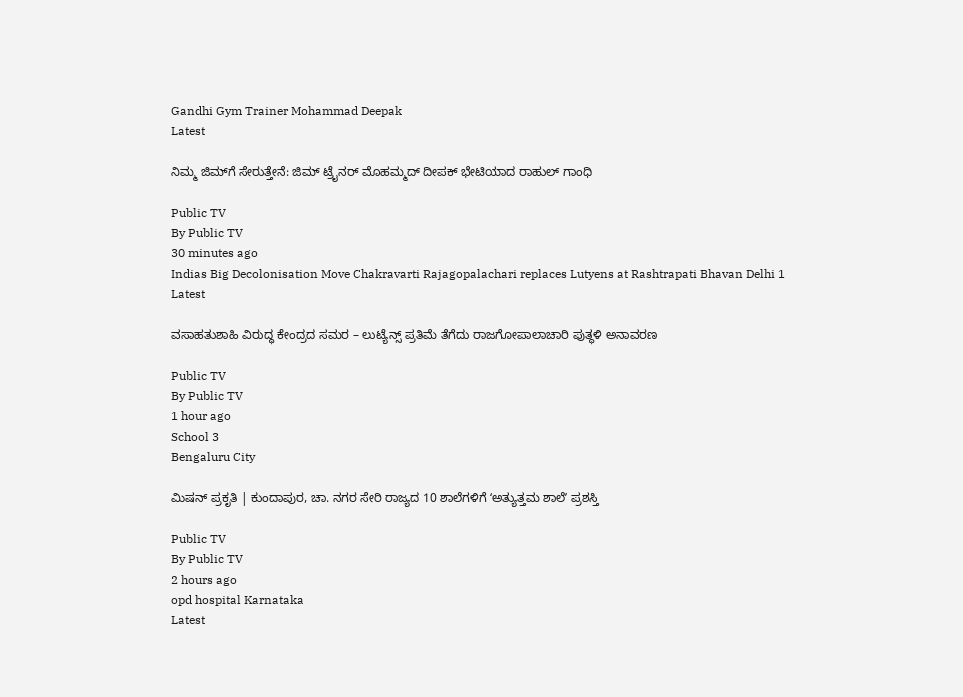Gandhi Gym Trainer Mohammad Deepak
Latest

ನಿಮ್ಮ ಜಿಮ್‌ಗೆ ಸೇರುತ್ತೇನೆ: ಜಿಮ್ ಟ್ರೈನರ್ ಮೊಹಮ್ಮದ್ ದೀಪಕ್ ಭೇಟಿಯಾದ ರಾಹುಲ್ ಗಾಂಧಿ

Public TV
By Public TV
30 minutes ago
Indias Big Decolonisation Move Chakravarti Rajagopalachari replaces Lutyens at Rashtrapati Bhavan Delhi 1
Latest

ವಸಾಹತುಶಾಹಿ ವಿರುದ್ಧ ಕೇಂದ್ರದ ಸಮರ – ಲುಟ್ಯೆನ್ಸ್ ಪ್ರತಿಮೆ ತೆಗೆದು ರಾಜಗೋಪಾಲಾಚಾರಿ ಪುತ್ಥಳಿ ಅನಾವರಣ

Public TV
By Public TV
1 hour ago
School 3
Bengaluru City

ಮಿಷನ್ ಪ್ರಕೃತಿ | ಕುಂದಾಪುರ, ಚಾ. ನಗರ ಸೇರಿ ರಾಜ್ಯದ 10 ಶಾಲೆಗಳಿಗೆ ʻಅತ್ಯುತ್ತಮ ಶಾಲೆʼ ಪ್ರಶಸ್ತಿ‌

Public TV
By Public TV
2 hours ago
opd hospital Karnataka
Latest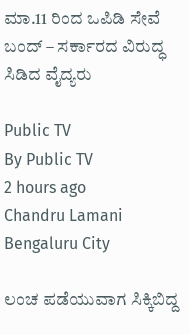ಮಾ.11 ರಿಂದ ಒಪಿಡಿ ಸೇವೆ ಬಂದ್‌ – ಸರ್ಕಾರದ ವಿರುದ್ಧ ಸಿಡಿದ ವೈದ್ಯರು

Public TV
By Public TV
2 hours ago
Chandru Lamani
Bengaluru City

ಲಂಚ ಪಡೆಯುವಾಗ ಸಿಕ್ಕಿಬಿದ್ದ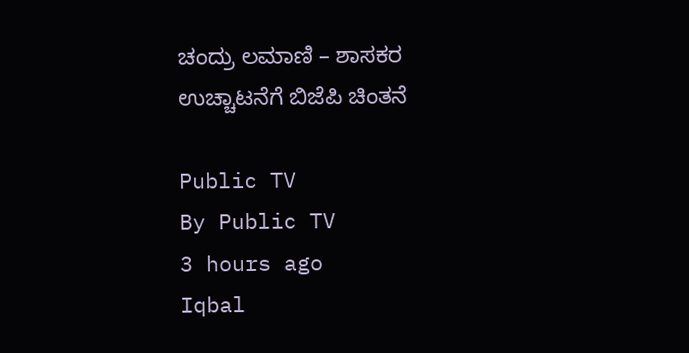ಚಂದ್ರು ಲಮಾಣಿ – ಶಾಸಕರ ಉಚ್ಚಾಟನೆಗೆ ಬಿಜೆಪಿ ಚಿಂತನೆ

Public TV
By Public TV
3 hours ago
Iqbal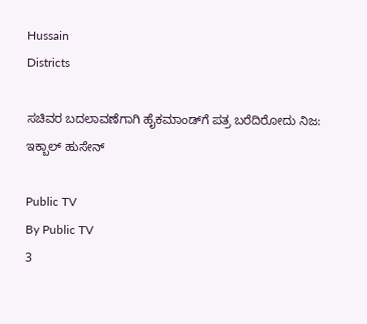Hussain
Districts

ಸಚಿವರ ಬದಲಾವಣೆಗಾಗಿ ಹೈಕಮಾಂಡ್‌ಗೆ ಪತ್ರ ಬರೆದಿರೋದು ನಿಜ: ಇಕ್ಬಾಲ್ ಹುಸೇನ್

Public TV
By Public TV
3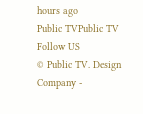hours ago
Public TVPublic TV
Follow US
© Public TV. Design Company -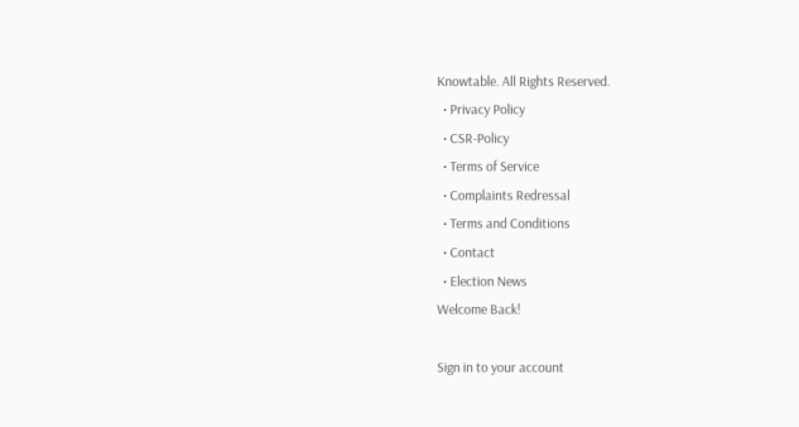Knowtable. All Rights Reserved.
  • Privacy Policy
  • CSR-Policy
  • Terms of Service
  • Complaints Redressal
  • Terms and Conditions
  • Contact
  • Election News
Welcome Back!

Sign in to your account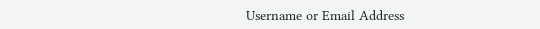Username or Email Address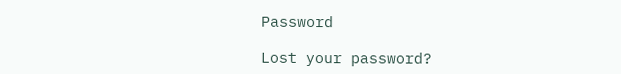Password

Lost your password?